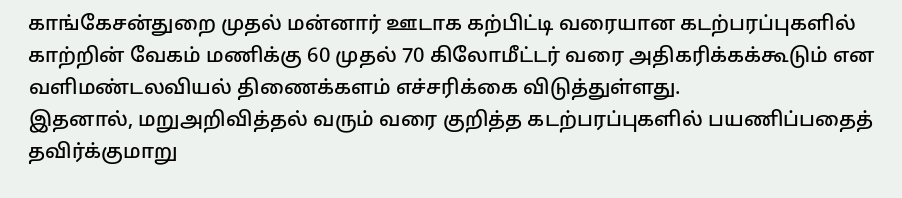காங்கேசன்துறை முதல் மன்னார் ஊடாக கற்பிட்டி வரையான கடற்பரப்புகளில் காற்றின் வேகம் மணிக்கு 60 முதல் 70 கிலோமீட்டர் வரை அதிகரிக்கக்கூடும் என வளிமண்டலவியல் திணைக்களம் எச்சரிக்கை விடுத்துள்ளது.
இதனால், மறுஅறிவித்தல் வரும் வரை குறித்த கடற்பரப்புகளில் பயணிப்பதைத் தவிர்க்குமாறு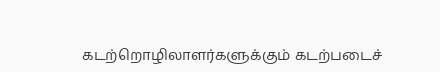கடற்றொழிலாளர்களுக்கும் கடற்படைச்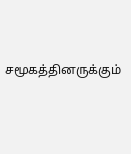சமூகத்தினருக்கும்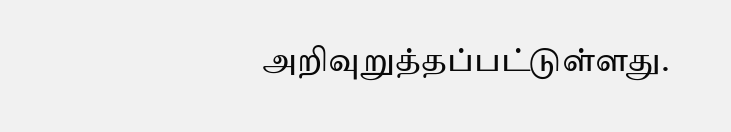அறிவுறுத்தப்பட்டுள்ளது.